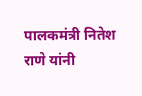पालकमंत्री नितेश राणे यांनी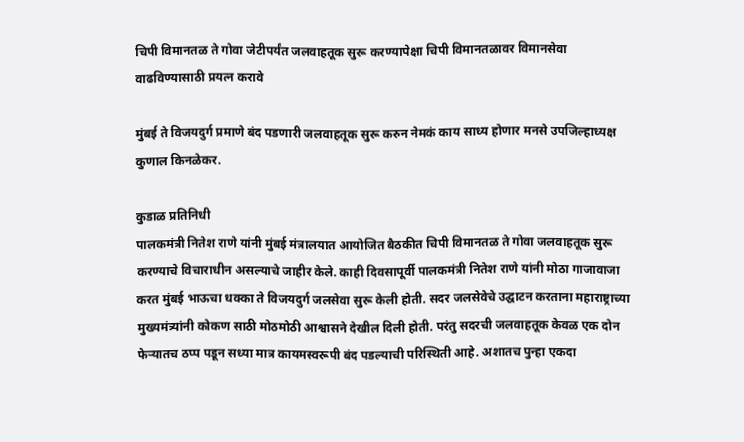चिपी विमानतळ ते गोवा जेटीपर्यंत जलवाहतूक सुरू करण्यापेक्षा चिपी विमानतळावर विमानसेवा वाढविण्यासाठी प्रयत्न करावे

मुंबई ते विजयदुर्ग प्रमाणे बंद पडणारी जलवाहतूक सुरू करुन नेमकं काय साध्य होणार मनसे उपजिल्हाध्यक्ष कुणाल किनळेकर.

कुडाळ प्रतिनिधी
पालकमंत्री नितेश राणे यांनी मुंबई मंत्रालयात आयोजित बैठकीत चिपी विमानतळ ते गोवा जलवाहतूक सुरू करण्याचे विचाराधीन असल्याचे जाहीर केले. काही दिवसापूर्वी पालकमंत्री नितेश राणे यांनी मोठा गाजावाजा करत मुंबई भाऊचा धक्का ते विजयदुर्ग जलसेवा सुरू केली होती. सदर जलसेवेचे उद्घाटन करताना महाराष्ट्राच्या मुख्यमंत्र्यांनी कोकण साठी मोठमोठी आश्वासने देखील दिली होती. परंतु सदरची जलवाहतूक केवळ एक दोन फेऱ्यातच ठप्प पडून सध्या मात्र कायमस्वरूपी बंद पडल्याची परिस्थिती आहे. अशातच पुन्हा एकदा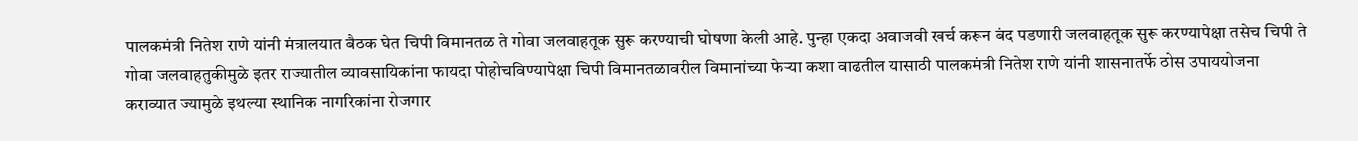पालकमंत्री नितेश राणे यांनी मंत्रालयात बैठक घेत चिपी विमानतळ ते गोवा जलवाहतूक सुरू करण्याची घोषणा केली आहे. पुन्हा एकदा अवाजवी खर्च करून बंद पडणारी जलवाहतूक सुरू करण्यापेक्षा तसेच चिपी ते गोवा जलवाहतुकीमुळे इतर राज्यातील व्यावसायिकांना फायदा पोहोचविण्यापेक्षा चिपी विमानतळावरील विमानांच्या फेऱ्या कशा वाढतील यासाठी पालकमंत्री नितेश राणे यांनी शासनातर्फे ठोस उपाययोजना कराव्यात ज्यामुळे इथल्या स्थानिक नागरिकांना रोजगार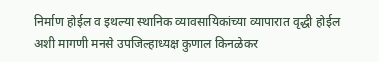निर्माण होईल व इथल्या स्थानिक व्यावसायिकांच्या व्यापारात वृद्धी होईल अशी मागणी मनसे उपजिल्हाध्यक्ष कुणाल किनळेकर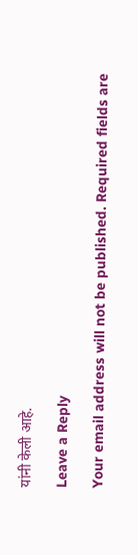यांनी केली आहे.

Leave a Reply

Your email address will not be published. Required fields are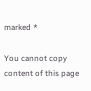marked *

You cannot copy content of this page